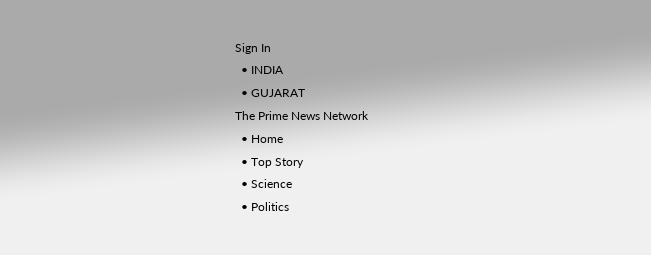Sign In
  • INDIA
  • GUJARAT
The Prime News Network
  • Home
  • Top Story
  • Science
  • Politics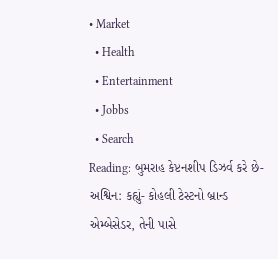• Market
  • Health
  • Entertainment
  • Jobbs
  • Search
Reading: બુમરાહ કેપ્ટનશીપ ડિઝર્વ કરે છે- અશ્વિન: કહ્યું- કોહલી ટેસ્ટનો બ્રાન્ડ એમ્બેસેડર, તેની પાસે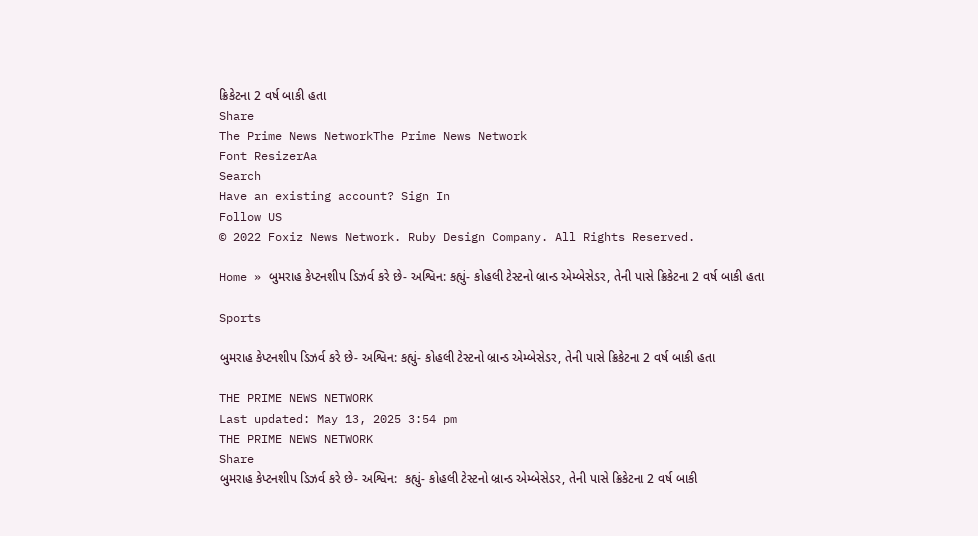ક્રિકેટના 2 વર્ષ બાકી હતા
Share
The Prime News NetworkThe Prime News Network
Font ResizerAa
Search
Have an existing account? Sign In
Follow US
© 2022 Foxiz News Network. Ruby Design Company. All Rights Reserved.

Home » બુમરાહ કેપ્ટનશીપ ડિઝર્વ કરે છે- અશ્વિન: કહ્યું- કોહલી ટેસ્ટનો બ્રાન્ડ એમ્બેસેડર, તેની પાસે ક્રિકેટના 2 વર્ષ બાકી હતા

Sports

બુમરાહ કેપ્ટનશીપ ડિઝર્વ કરે છે- અશ્વિન: કહ્યું- કોહલી ટેસ્ટનો બ્રાન્ડ એમ્બેસેડર, તેની પાસે ક્રિકેટના 2 વર્ષ બાકી હતા

THE PRIME NEWS NETWORK
Last updated: May 13, 2025 3:54 pm
THE PRIME NEWS NETWORK
Share
બુમરાહ કેપ્ટનશીપ ડિઝર્વ કરે છે- અશ્વિન:  કહ્યું- કોહલી ટેસ્ટનો બ્રાન્ડ એમ્બેસેડર, તેની પાસે ક્રિકેટના 2 વર્ષ બાકી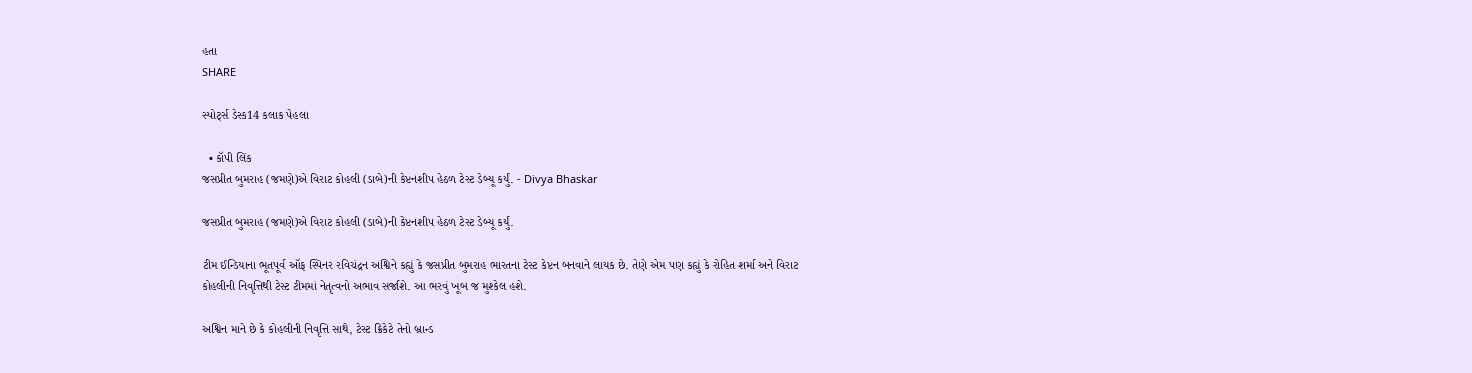હતા
SHARE

સ્પોર્ટ્સ ડેસ્ક14 કલાક પેહલા

  • કૉપી લિંક
જસપ્રીત બુમરાહ (જમણે)એ વિરાટ કોહલી (ડાબે)ની કેપ્ટનશીપ હેઠળ ટેસ્ટ ડેબ્યૂ કર્યું. - Divya Bhaskar

જસપ્રીત બુમરાહ (જમણે)એ વિરાટ કોહલી (ડાબે)ની કેપ્ટનશીપ હેઠળ ટેસ્ટ ડેબ્યૂ કર્યું.

ટીમ ઈન્ડિયાના ભૂતપૂર્વ ઑફ સ્પિનર રવિચંદ્રન અશ્વિને કહ્યું કે જસપ્રીત બુમરાહ ભારતના ટેસ્ટ કેપ્ટન બનવાને લાયક છે. તેણે એમ પણ કહ્યું કે રોહિત શર્મા અને વિરાટ કોહલીની નિવૃત્તિથી ટેસ્ટ ટીમમાં નેતૃત્વનો અભાવ સર્જાશે. આ ભરવું ખૂબ જ મુશ્કેલ હશે.

અશ્વિન માને છે કે કોહલીની નિવૃત્તિ સાથે, ટેસ્ટ ક્રિકેટે તેનો બ્રાન્ડ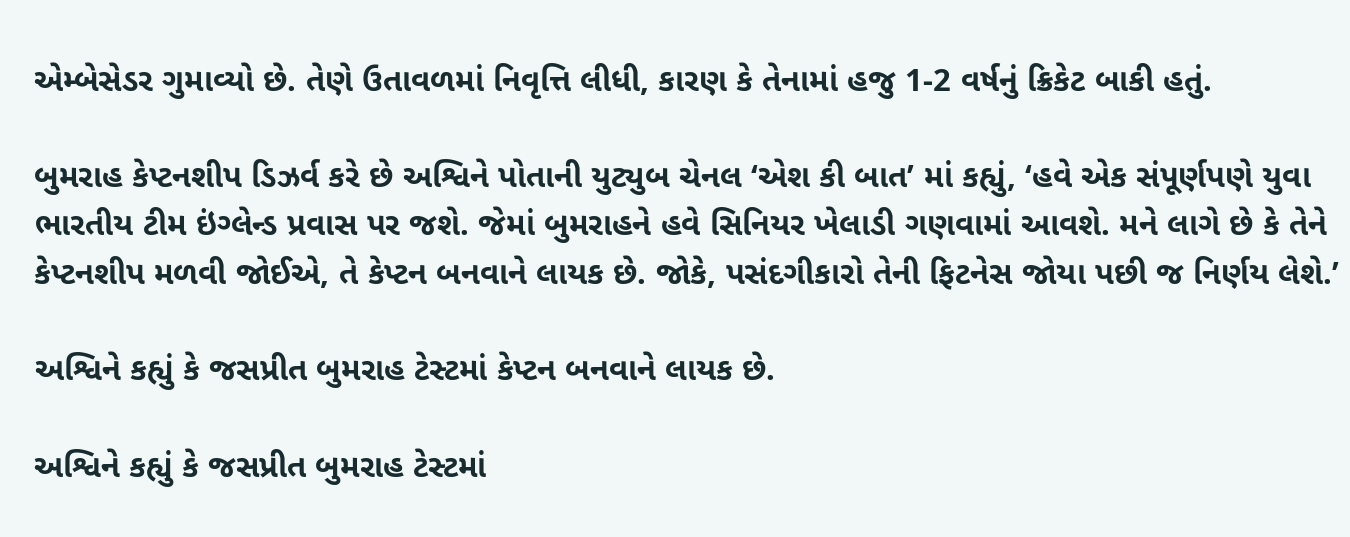એમ્બેસેડર ગુમાવ્યો છે. તેણે ઉતાવળમાં નિવૃત્તિ લીધી, કારણ કે તેનામાં હજુ 1-2 વર્ષનું ક્રિકેટ બાકી હતું.

બુમરાહ કેપ્ટનશીપ ડિઝર્વ કરે છે અશ્વિને પોતાની યુટ્યુબ ચેનલ ‘એશ કી બાત’ માં કહ્યું, ‘હવે એક સંપૂર્ણપણે યુવા ભારતીય ટીમ ઇંગ્લેન્ડ પ્રવાસ પર જશે. જેમાં બુમરાહને હવે સિનિયર ખેલાડી ગણવામાં આવશે. મને લાગે છે કે તેને કેપ્ટનશીપ મળવી જોઈએ, તે કેપ્ટન બનવાને લાયક છે. જોકે, પસંદગીકારો તેની ફિટનેસ જોયા પછી જ નિર્ણય લેશે.’

અશ્વિને કહ્યું કે જસપ્રીત બુમરાહ ટેસ્ટમાં કેપ્ટન બનવાને લાયક છે.

અશ્વિને કહ્યું કે જસપ્રીત બુમરાહ ટેસ્ટમાં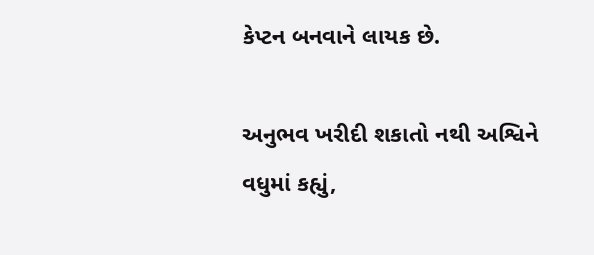કેપ્ટન બનવાને લાયક છે.

અનુભવ ખરીદી શકાતો નથી અશ્વિને વધુમાં કહ્યું,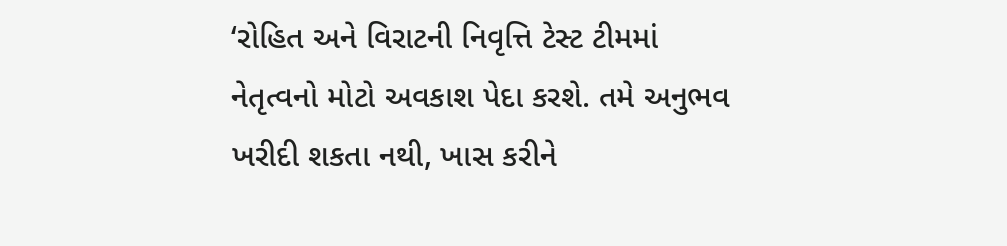‘રોહિત અને વિરાટની નિવૃત્તિ ટેસ્ટ ટીમમાં નેતૃત્વનો મોટો અવકાશ પેદા કરશે. તમે અનુભવ ખરીદી શકતા નથી, ખાસ કરીને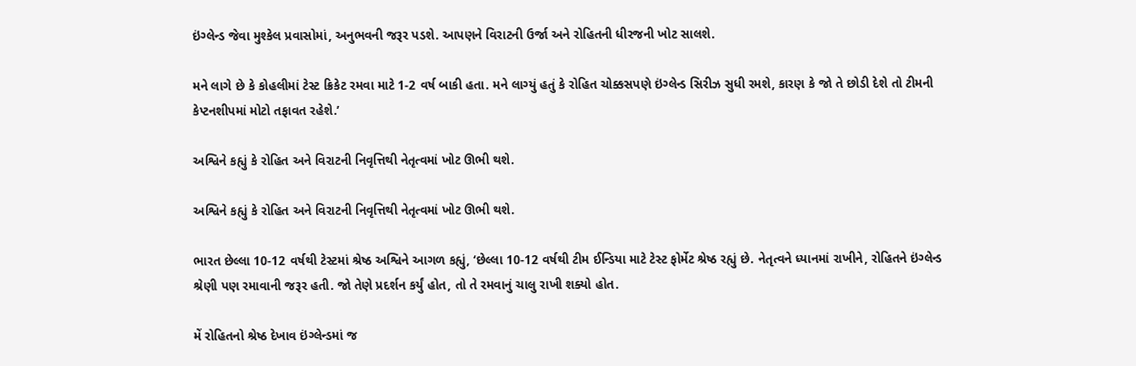ઇંગ્લેન્ડ જેવા મુશ્કેલ પ્રવાસોમાં, અનુભવની જરૂર પડશે. આપણને વિરાટની ઉર્જા અને રોહિતની ધીરજની ખોટ સાલશે.

મને લાગે છે કે કોહલીમાં ટેસ્ટ ક્રિકેટ રમવા માટે 1-2 વર્ષ બાકી હતા. મને લાગ્યું હતું કે રોહિત ચોક્કસપણે ઇંગ્લેન્ડ સિરીઝ સુધી રમશે, કારણ કે જો તે છોડી દેશે તો ટીમની કેપ્ટનશીપમાં મોટો તફાવત રહેશે.’

અશ્વિને કહ્યું કે રોહિત અને વિરાટની નિવૃત્તિથી નેતૃત્વમાં ખોટ ઊભી થશે.

અશ્વિને કહ્યું કે રોહિત અને વિરાટની નિવૃત્તિથી નેતૃત્વમાં ખોટ ઊભી થશે.

ભારત છેલ્લા 10-12 વર્ષથી ટેસ્ટમાં શ્રેષ્ઠ અશ્વિને આગળ કહ્યું, ‘છેલ્લા 10-12 વર્ષથી ટીમ ઈન્ડિયા માટે ટેસ્ટ ફોર્મેટ શ્રેષ્ઠ રહ્યું છે. નેતૃત્વને ધ્યાનમાં રાખીને, રોહિતને ઇંગ્લેન્ડ શ્રેણી પણ રમાવાની જરૂર હતી. જો તેણે પ્રદર્શન કર્યું હોત, તો તે રમવાનું ચાલુ રાખી શક્યો હોત.

મેં રોહિતનો શ્રેષ્ઠ દેખાવ ઇંગ્લેન્ડમાં જ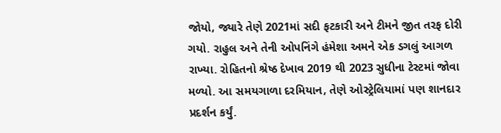જોયો, જ્યારે તેણે 2021માં સદી ફટકારી અને ટીમને જીત તરફ દોરી ગયો. રાહુલ અને તેની ઓપનિંગે હંમેશા અમને એક ડગલું આગળ રાખ્યા. રોહિતનો શ્રેષ્ઠ દેખાવ 2019 થી 2023 સુધીના ટેસ્ટમાં જોવા મળ્યો. આ સમયગાળા દરમિયાન, તેણે ઓસ્ટ્રેલિયામાં પણ શાનદાર પ્રદર્શન કર્યું.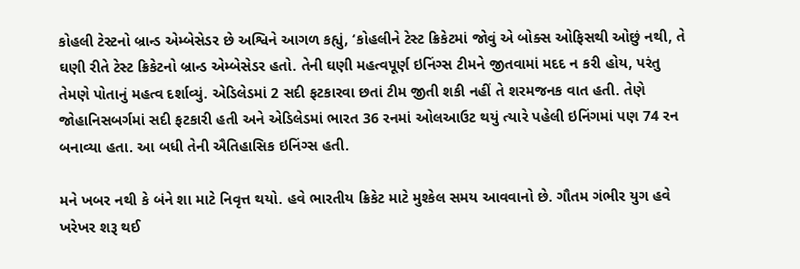કોહલી ટેસ્ટનો બ્રાન્ડ એમ્બેસેડર છે અશ્વિને આગળ કહ્યું, ‘કોહલીને ટેસ્ટ ક્રિકેટમાં જોવું એ બોક્સ ઓફિસથી ઓછું નથી, તે ઘણી રીતે ટેસ્ટ ક્રિકેટનો બ્રાન્ડ એમ્બેસેડર હતો. તેની ઘણી મહત્વપૂર્ણ ઇનિંગ્સ ટીમને જીતવામાં મદદ ન કરી હોય, પરંતુ તેમણે પોતાનું મહત્વ દર્શાવ્યું. એડિલેડમાં 2 સદી ફટકારવા છતાં ટીમ જીતી શકી નહીં તે શરમજનક વાત હતી. તેણે જોહાનિસબર્ગમાં સદી ફટકારી હતી અને એડિલેડમાં ભારત 36 રનમાં ઓલઆઉટ થયું ત્યારે પહેલી ઇનિંગમાં પણ 74 રન બનાવ્યા હતા. આ બધી તેની ઐતિહાસિક ઇનિંગ્સ હતી.

મને ખબર નથી કે બંને શા માટે નિવૃત્ત થયો. હવે ભારતીય ક્રિકેટ માટે મુશ્કેલ સમય આવવાનો છે. ગૌતમ ગંભીર યુગ હવે ખરેખર શરૂ થઈ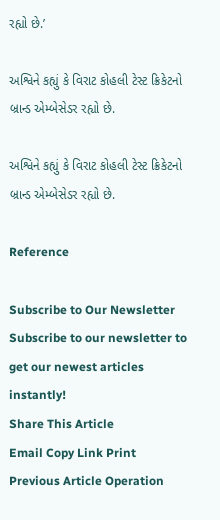રહ્યો છે.’

અશ્વિને કહ્યું કે વિરાટ કોહલી ટેસ્ટ ક્રિકેટનો બ્રાન્ડ એમ્બેસેડર રહ્યો છે.

અશ્વિને કહ્યું કે વિરાટ કોહલી ટેસ્ટ ક્રિકેટનો બ્રાન્ડ એમ્બેસેડર રહ્યો છે.

Reference

Subscribe to Our Newsletter
Subscribe to our newsletter to get our newest articles instantly!
Share This Article
Email Copy Link Print
Previous Article Operation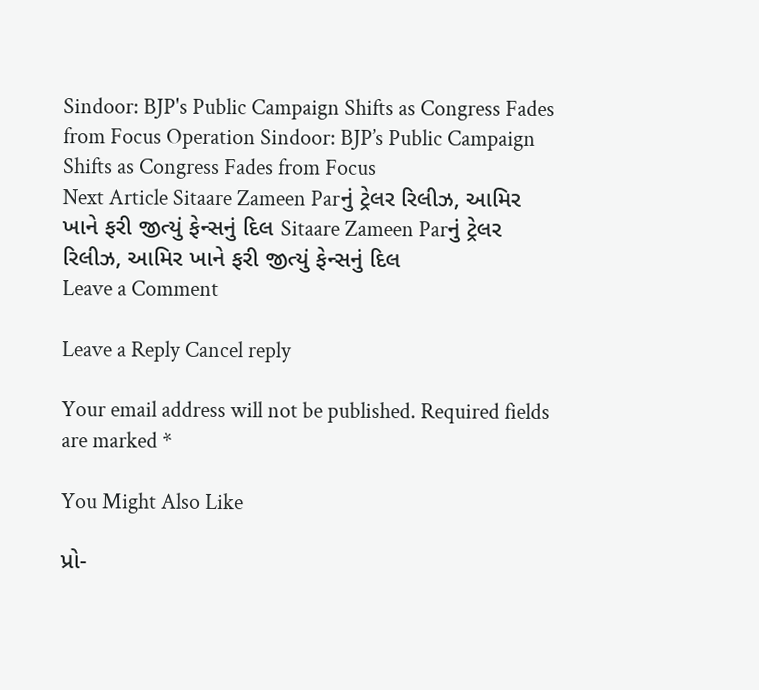Sindoor: BJP's Public Campaign Shifts as Congress Fades from Focus Operation Sindoor: BJP’s Public Campaign Shifts as Congress Fades from Focus
Next Article Sitaare Zameen Parનું ટ્રેલર રિલીઝ, આમિર ખાને ફરી જીત્યું ફેન્સનું દિલ Sitaare Zameen Parનું ટ્રેલર રિલીઝ, આમિર ખાને ફરી જીત્યું ફેન્સનું દિલ
Leave a Comment

Leave a Reply Cancel reply

Your email address will not be published. Required fields are marked *

You Might Also Like

પ્રો-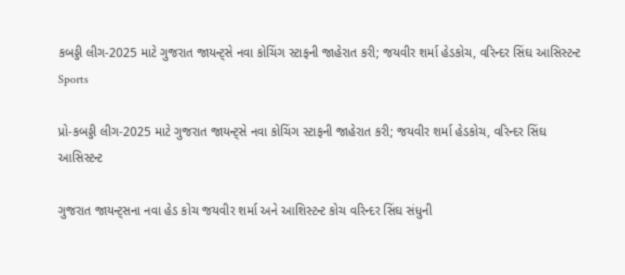કબડ્ડી લીગ-2025 માટે ગુજરાત જાયન્ટ્સે નવા કોચિંગ સ્ટાફની જાહેરાત કરી; જયવીર શર્મા હેડકોચ, વરિન્દર સિંઘ આસિસ્ટન્ટ
Sports

પ્રો-કબડ્ડી લીગ-2025 માટે ગુજરાત જાયન્ટ્સે નવા કોચિંગ સ્ટાફની જાહેરાત કરી; જયવીર શર્મા હેડકોચ, વરિન્દર સિંઘ આસિસ્ટન્ટ

ગુજરાત જાયન્ટ્સના નવા હેડ કોચ જયવીર શર્મા અને આશિસ્ટન્ટ કોચ વરિન્દર સિંઘ સંધુની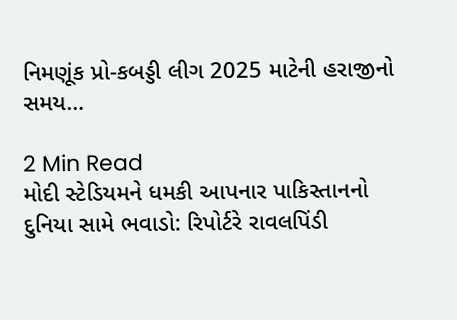નિમણૂંક પ્રો-કબડ્ડી લીગ 2025 માટેની હરાજીનો સમય…

2 Min Read
મોદી સ્ટેડિયમને ધમકી આપનાર પાકિસ્તાનનો દુનિયા સામે ભવાડો: રિપોર્ટરે રાવલપિંડી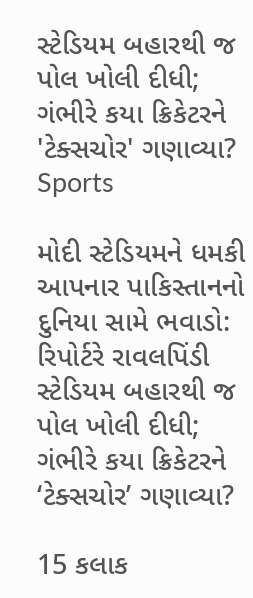સ્ટેડિયમ બહારથી જ પોલ ખોલી દીધી; ગંભીરે કયા ક્રિકેટરને 'ટેક્સચોર' ગણાવ્યા?
Sports

મોદી સ્ટેડિયમને ધમકી આપનાર પાકિસ્તાનનો દુનિયા સામે ભવાડો: રિપોર્ટરે રાવલપિંડી સ્ટેડિયમ બહારથી જ પોલ ખોલી દીધી; ગંભીરે કયા ક્રિકેટરને ‘ટેક્સચોર’ ગણાવ્યા?

15 કલાક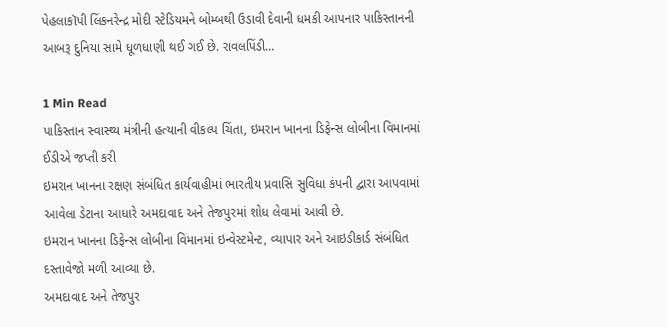પેહલાકૉપી લિંકનરેન્દ્ર મોદી સ્ટેડિયમને બોમ્બથી ઉડાવી દેવાની ધમકી આપનાર પાકિસ્તાનની આબરૂ દુનિયા સામે ધૂળધાણી થઈ ગઈ છે. રાવલપિંડી…

1 Min Read
પાકિસ્તાન સ્વાસ્થ્ય મંત્રીની હત્યાની વીકલ્પ ચિંતા, ઇમરાન ખાનના ડિફેન્સ લોબીના વિમાનમાં ઈડીએ જપ્તી કરી
ઇમરાન ખાનના રક્ષણ સંબંધિત કાર્યવાહીમાં ભારતીય પ્રવાસિ સુવિધા કંપની દ્વારા આપવામાં આવેલા ડેટાના આધારે અમદાવાદ અને તેજપુરમાં શોધ લેવામાં આવી છે.
ઇમરાન ખાનના ડિફેન્સ લોબીના વિમાનમાં ઇન્વેસ્ટમેન્ટ, વ્યાપાર અને આઇડીકાર્ડ સંબંધિત દસ્તાવેજો મળી આવ્યા છે.
અમદાવાદ અને તેજપુર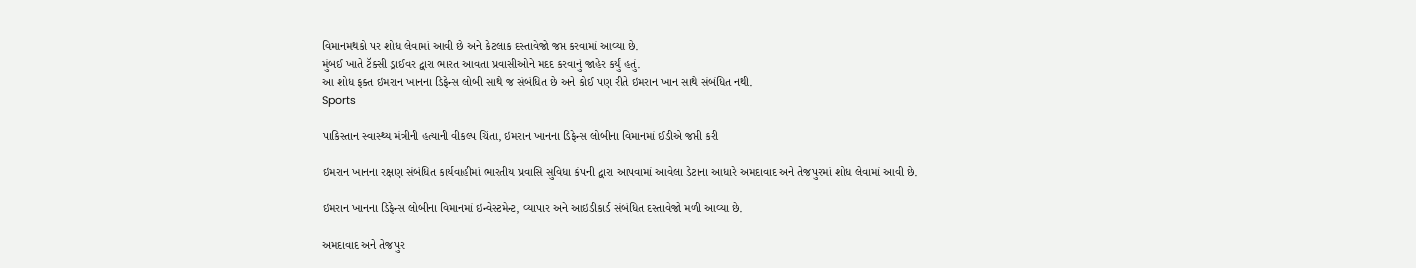વિમાનમથકો પર શોધ લેવામાં આવી છે અને કેટલાક દસ્તાવેજો જપ્ત કરવામાં આવ્યા છે.
મુંબઈ ખાતે ટૅક્સી ડ્રાઈવર દ્વારા ભારત આવતા પ્રવાસીઓને મદદ કરવાનું જાહેર કર્યું હતું.
આ શોધ ફક્ત ઇમરાન ખાનના ડિફેન્સ લોબી સાથે જ સંબંધિત છે અને કોઈ પણ રીતે ઇમરાન ખાન સાથે સંબંધિત નથી.
Sports

પાકિસ્તાન સ્વાસ્થ્ય મંત્રીની હત્યાની વીકલ્પ ચિંતા, ઇમરાન ખાનના ડિફેન્સ લોબીના વિમાનમાં ઈડીએ જપ્તી કરી

ઇમરાન ખાનના રક્ષણ સંબંધિત કાર્યવાહીમાં ભારતીય પ્રવાસિ સુવિધા કંપની દ્વારા આપવામાં આવેલા ડેટાના આધારે અમદાવાદ અને તેજપુરમાં શોધ લેવામાં આવી છે.

ઇમરાન ખાનના ડિફેન્સ લોબીના વિમાનમાં ઇન્વેસ્ટમેન્ટ, વ્યાપાર અને આઇડીકાર્ડ સંબંધિત દસ્તાવેજો મળી આવ્યા છે.

અમદાવાદ અને તેજપુર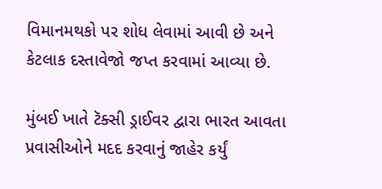વિમાનમથકો પર શોધ લેવામાં આવી છે અને કેટલાક દસ્તાવેજો જપ્ત કરવામાં આવ્યા છે.

મુંબઈ ખાતે ટૅક્સી ડ્રાઈવર દ્વારા ભારત આવતા પ્રવાસીઓને મદદ કરવાનું જાહેર કર્યું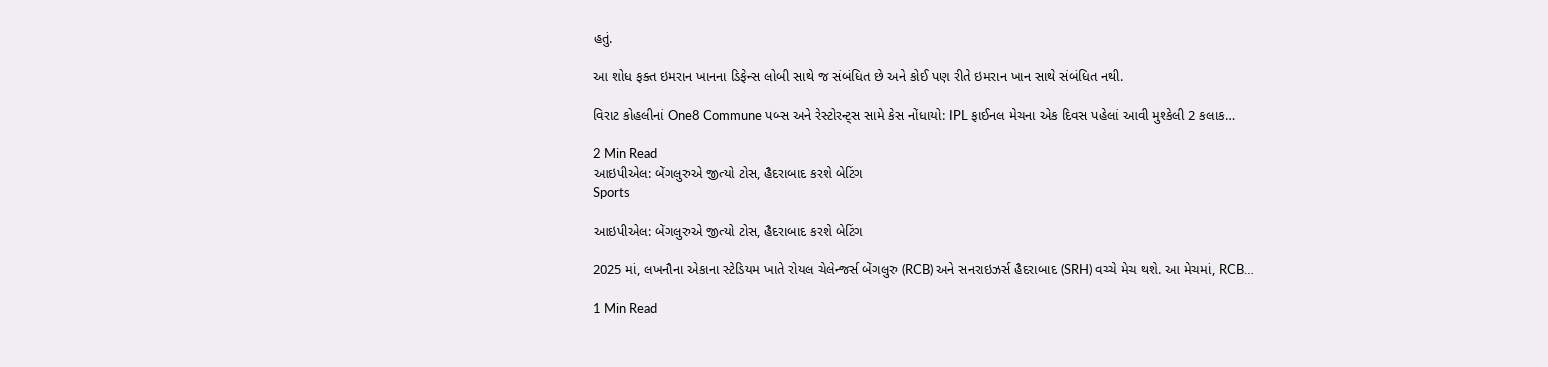હતું.

આ શોધ ફક્ત ઇમરાન ખાનના ડિફેન્સ લોબી સાથે જ સંબંધિત છે અને કોઈ પણ રીતે ઇમરાન ખાન સાથે સંબંધિત નથી.

વિરાટ કોહલીનાં One8 Commune પબ્સ અને રેસ્ટોરન્ટ્સ સામે કેસ નોંધાયો: IPL ફાઈનલ મેચના એક દિવસ પહેલાં આવી મુશ્કેલી 2 કલાક…

2 Min Read
આઇપીએલ: બેંગલુરુએ જીત્યો ટોસ, હૈદરાબાદ કરશે બેટિંગ
Sports

આઇપીએલ: બેંગલુરુએ જીત્યો ટોસ, હૈદરાબાદ કરશે બેટિંગ

2025 માં, લખનૌના એકાના સ્ટેડિયમ ખાતે રોયલ ચેલેન્જર્સ બેંગલુરુ (RCB) અને સનરાઇઝર્સ હૈદરાબાદ (SRH) વચ્ચે મેચ થશે. આ મેચમાં, RCB…

1 Min Read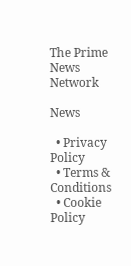The Prime News Network

News

  • Privacy Policy
  • Terms & Conditions
  • Cookie Policy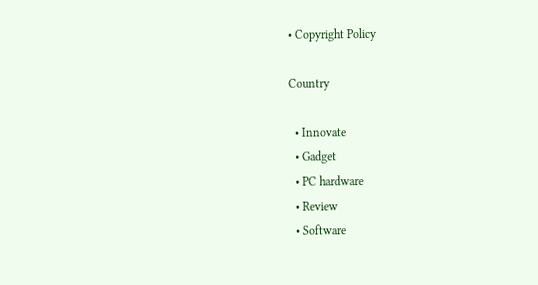• Copyright Policy

Country

  • Innovate
  • Gadget
  • PC hardware
  • Review
  • Software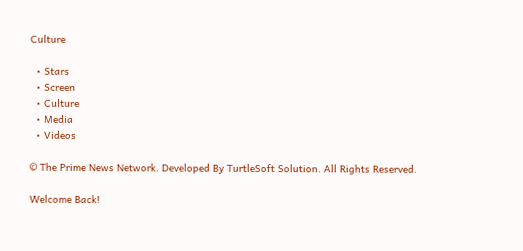Culture

  • Stars
  • Screen
  • Culture
  • Media
  • Videos

© The Prime News Network. Developed By TurtleSoft Solution. All Rights Reserved.

Welcome Back!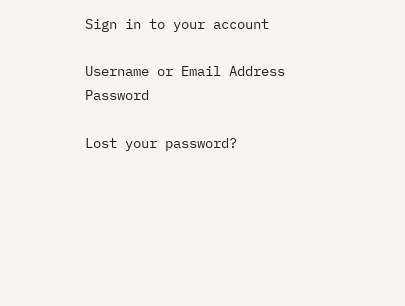Sign in to your account

Username or Email Address
Password

Lost your password?